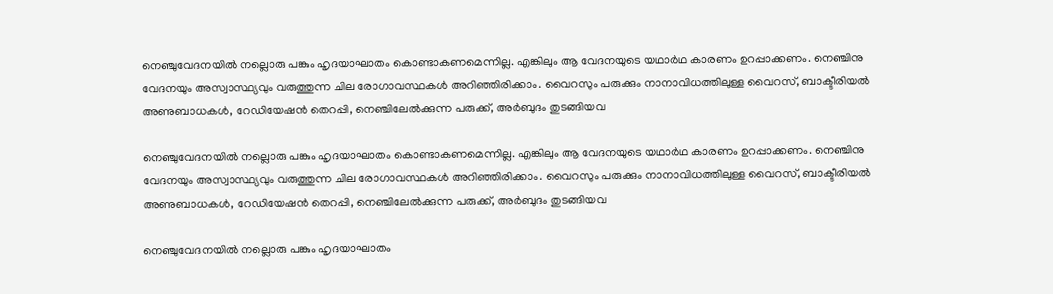നെഞ്ചുവേദനയിൽ നല്ലൊരു പങ്കും ഹൃദയാഘാതം കൊണ്ടാകണമെന്നില്ല. എങ്കിലും ആ വേദനയുടെ യഥാർഥ കാരണം ഉറപ്പാക്കണം. നെഞ്ചിനു വേദനയും അസ്വാസ്ഥ്യവും വരുത്തുന്ന ചില രോഗാവസ്ഥകൾ അറിഞ്ഞിരിക്കാം. വൈറസും പരുക്കും നാനാവിധത്തിലുള്ള വൈറസ്, ബാക്ടീരിയൽ അണുബാധകൾ, റേഡിയേഷൻ തെറപ്പി, നെഞ്ചിലേൽക്കുന്ന പരുക്ക്, അർബുദം തുടങ്ങിയവ

നെഞ്ചുവേദനയിൽ നല്ലൊരു പങ്കും ഹൃദയാഘാതം കൊണ്ടാകണമെന്നില്ല. എങ്കിലും ആ വേദനയുടെ യഥാർഥ കാരണം ഉറപ്പാക്കണം. നെഞ്ചിനു വേദനയും അസ്വാസ്ഥ്യവും വരുത്തുന്ന ചില രോഗാവസ്ഥകൾ അറിഞ്ഞിരിക്കാം. വൈറസും പരുക്കും നാനാവിധത്തിലുള്ള വൈറസ്, ബാക്ടീരിയൽ അണുബാധകൾ, റേഡിയേഷൻ തെറപ്പി, നെഞ്ചിലേൽക്കുന്ന പരുക്ക്, അർബുദം തുടങ്ങിയവ

നെഞ്ചുവേദനയിൽ നല്ലൊരു പങ്കും ഹൃദയാഘാതം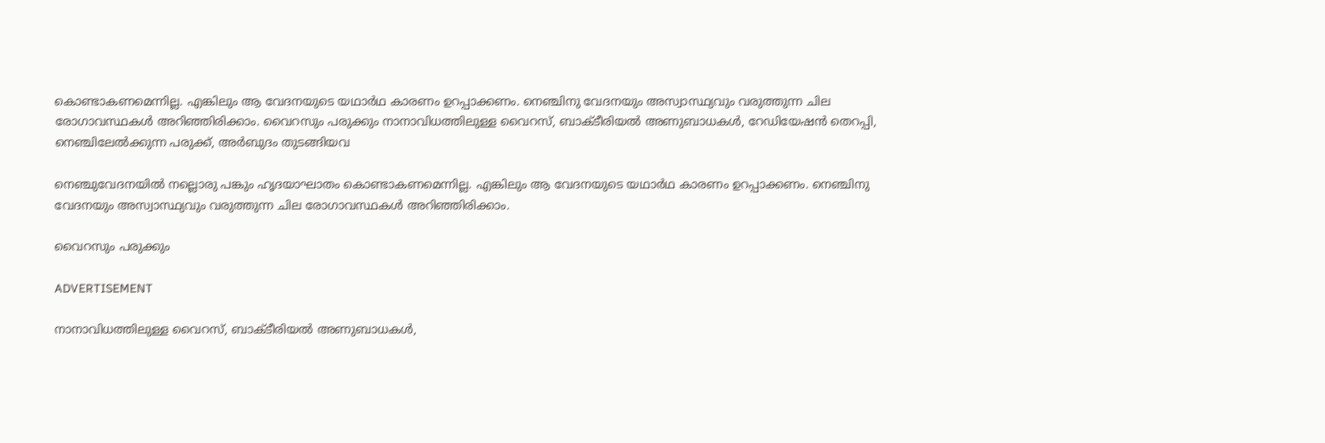കൊണ്ടാകണമെന്നില്ല. എങ്കിലും ആ വേദനയുടെ യഥാർഥ കാരണം ഉറപ്പാക്കണം. നെഞ്ചിനു വേദനയും അസ്വാസ്ഥ്യവും വരുത്തുന്ന ചില രോഗാവസ്ഥകൾ അറിഞ്ഞിരിക്കാം. വൈറസും പരുക്കും നാനാവിധത്തിലുള്ള വൈറസ്, ബാക്ടീരിയൽ അണുബാധകൾ, റേഡിയേഷൻ തെറപ്പി, നെഞ്ചിലേൽക്കുന്ന പരുക്ക്, അർബുദം തുടങ്ങിയവ

നെഞ്ചുവേദനയിൽ നല്ലൊരു പങ്കും ഹൃദയാഘാതം കൊണ്ടാകണമെന്നില്ല. എങ്കിലും ആ വേദനയുടെ യഥാർഥ കാരണം ഉറപ്പാക്കണം. നെഞ്ചിനു വേദനയും അസ്വാസ്ഥ്യവും വരുത്തുന്ന ചില രോഗാവസ്ഥകൾ അറിഞ്ഞിരിക്കാം.

വൈറസും പരുക്കും

ADVERTISEMENT

നാനാവിധത്തിലുള്ള വൈറസ്, ബാക്ടീരിയൽ അണുബാധകൾ,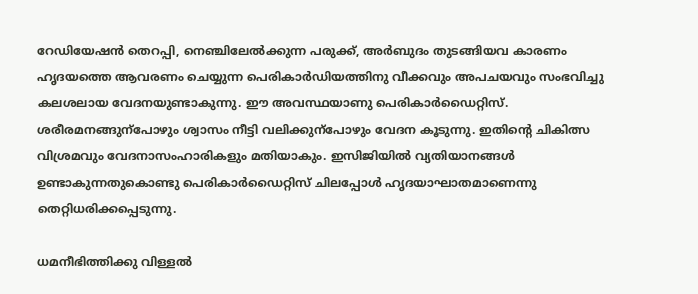റേഡിയേഷൻ തെറപ്പി, നെഞ്ചിലേൽക്കുന്ന പരുക്ക്, അർബുദം തുടങ്ങിയവ കാരണം ഹൃദയത്തെ ആവരണം ചെയ്യുന്ന പെരികാർഡിയത്തിനു വീക്കവും അപചയവും സംഭവിച്ചു കലശലായ വേദനയുണ്ടാകുന്നു. ഈ അവസ്ഥയാണു പെരികാർഡൈറ്റിസ്. ശരീരമനങ്ങുന്പോഴും ശ്വാസം നീട്ടി വലിക്കുന്പോഴും വേദന കൂടുന്നു. ഇതിന്റെ ചികിത്സ വിശ്രമവും വേദനാസംഹാരികളും മതിയാകും. ഇസിജിയിൽ വ്യതിയാനങ്ങൾ‌ ഉണ്ടാകുന്നതുകൊണ്ടു പെരികാർഡൈറ്റിസ് ചിലപ്പോൾ ഹൃദയാഘാതമാണെന്നു തെറ്റിധരിക്കപ്പെടുന്നു.

ധമനീഭിത്തിക്കു വിള്ളൽ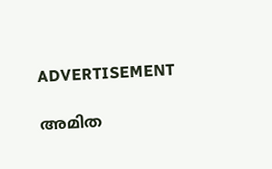ADVERTISEMENT

അമിത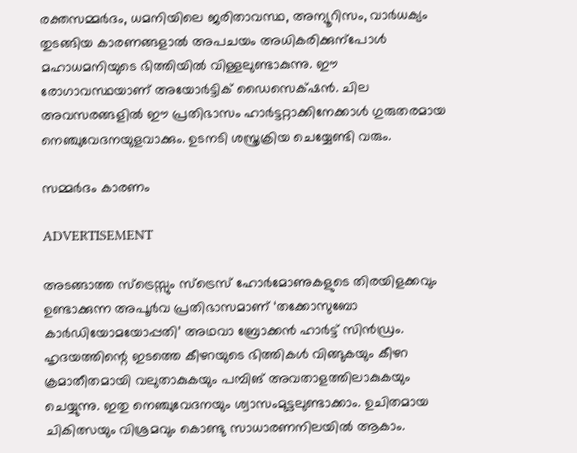രക്തസമ്മർദം, ധമനിയിലെ ജരിതാവസ്ഥ, അന്യൂറിസം, വാർധക്യം തുടങ്ങിയ കാരണങ്ങളാൽ അപചയം അധികരിക്കുന്പോൾ മഹാധമനിയുടെ ഭിത്തിയിൽ വിള്ളലുണ്ടാകുന്നു. ഈ രോഗാവസ്ഥയാണ് അയോർട്ടിക് ഡൈസെക്‌ഷൻ. ചില അവസരങ്ങളിൽ ഈ പ്രതിഭാസം ഹാർട്ടറ്റാക്കിനേക്കാൾ ഗുരുതരമായ നെഞ്ചുവേദനയുളവാക്കും. ഉടനടി ശസ്ത്രക്രിയ ചെയ്യേണ്ടി വരും.

സമ്മർദം കാരണം

ADVERTISEMENT

അടങ്ങാത്ത സ്ട്രെസ്സും സ്ട്രെസ് ഹോർമോണുകളുടെ തിരയിളക്കവും ഉണ്ടാക്കുന്ന അപൂർവ പ്രതിഭാസമാണ് ‘തക്കോസുബോ കാർഡിയോമയോപ്പതി’ അഥവാ ബ്രോക്കൻ ഹാർട്ട് സിൻഡ്രം. ഹൃദയത്തിന്റെ ഇടത്തെ കീഴറയുടെ ഭിത്തികൾ വിങ്ങുകയും കീഴറ ക്രമാതീതമായി വലുതാകുകയും പമ്പിങ് അവതാളത്തിലാകുകയും ചെയ്യുന്നു. ഇതു നെഞ്ചുവേദനയും ശ്വാസംമുട്ടലുണ്ടാക്കാം. ഉചിതമായ ചികിത്സയും വിശ്രമവും കൊണ്ടു സാധാരണനിലയിൽ ആകാം.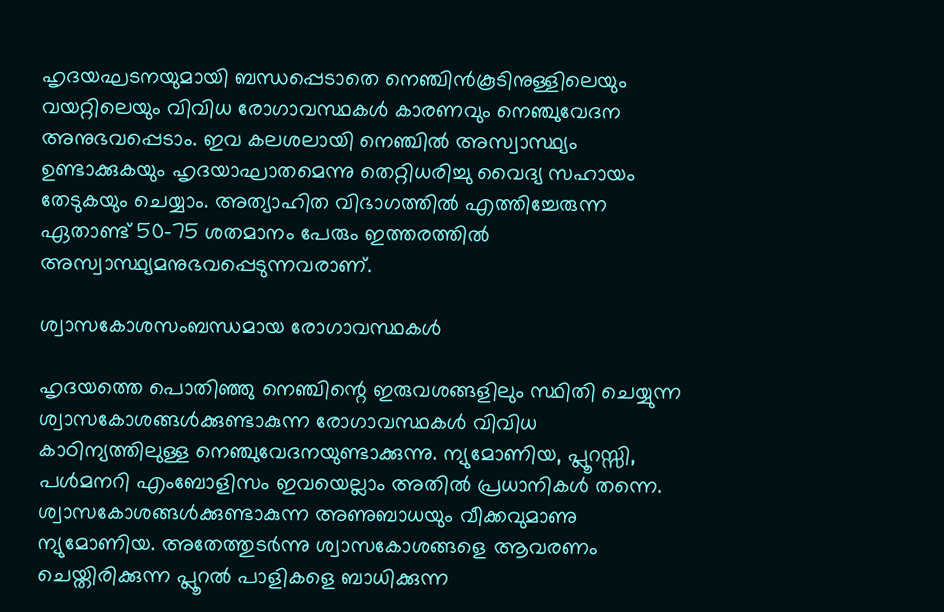ഹൃദയഘടനയുമായി ബന്ധപ്പെടാതെ നെഞ്ചിൻകൂടിനുള്ളിലെയും വയറ്റിലെയും വിവിധ രോഗാവസ്ഥകൾ കാരണവും നെഞ്ചുവേദന അനുഭവപ്പെടാം. ഇവ കലശലായി നെഞ്ചിൽ അസ്വാസ്ഥ്യം ഉണ്ടാക്കുകയും ഹൃദയാഘാതമെന്നു തെറ്റിധരിച്ചു വൈദ്യ സഹായം തേടുകയും ചെയ്യാം. അത്യാഹിത വിഭാഗത്തിൽ എത്തിച്ചേരുന്ന ഏതാണ്ട് 50-75 ശതമാനം പേരും ഇത്തരത്തിൽ അസ്വാസ്ഥ്യമനുഭവപ്പെടുന്നവരാണ്.

ശ്വാസകോശസംബന്ധമായ രോഗാവസ്ഥകൾ

ഹൃദയത്തെ പൊതിഞ്ഞു നെഞ്ചിന്റെ ഇരുവശങ്ങളിലും സ്ഥിതി ചെയ്യുന്ന ശ്വാസകോശങ്ങൾക്കുണ്ടാകുന്ന രോഗാവസ്ഥകൾ വിവിധ കാഠിന്യത്തിലുള്ള നെഞ്ചുവേദനയുണ്ടാക്കുന്നു. ന്യുമോണിയ, പ്ലൂറസ്സി, പൾമനറി എംബോളിസം ഇവയെല്ലാം അതിൽ പ്രധാനികൾ തന്നെ. ശ്വാസകോശങ്ങൾക്കുണ്ടാകുന്ന അണുബാധയും വീക്കവുമാണു ന്യുമോണിയ. അതേത്തുടർന്നു ശ്വാസകോശങ്ങളെ ആവരണം ചെയ്തിരിക്കുന്ന പ്ലൂറൽ പാളികളെ ബാധിക്കുന്ന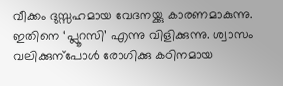വീക്കം ദുസ്സഹമായ വേദനയ്ക്കു കാരണമാകുന്നു. ഇതിനെ ‘പ്ലൂറസി’ എന്നു വിളിക്കുന്നു. ശ്വാസം വലിക്കുന്പോൾ രോഗിക്കു കഠിനമായ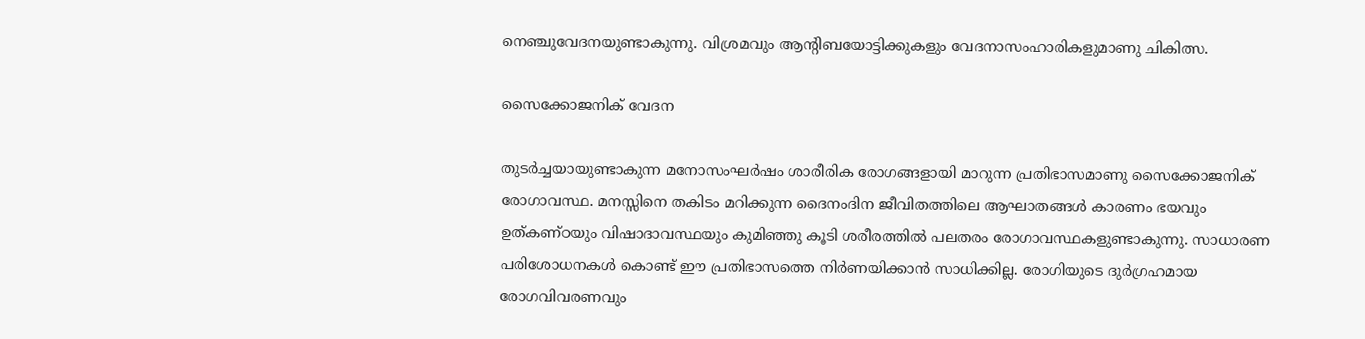നെഞ്ചു‌വേദനയുണ്ടാകുന്നു. വിശ്രമവും ആന്റിബയോട്ടിക്കുകളും വേദനാസംഹാരികളുമാണു ചികിത്സ.

സൈക്കോജനിക് വേദന

തുടർച്ചയായുണ്ടാകുന്ന മനോസംഘർഷം ശാരീരിക രോഗങ്ങളായി മാറുന്ന പ്രതിഭാസമാണു സൈക്കോജനിക് രോഗാവസ്ഥ. മനസ്സിനെ തകിടം മറിക്കുന്ന ദൈനംദിന ജീവിതത്തിലെ ആഘാതങ്ങൾ കാരണം ഭയവും ഉത്കണ്ഠയും വിഷാദാവസ്ഥയും കുമിഞ്ഞു കൂടി ശരീരത്തിൽ പലതരം രോഗാവസ്ഥകളുണ്ടാകുന്നു. സാധാരണ പരിശോധനകൾ കൊണ്ട് ഈ പ്രതിഭാസത്തെ നിർണയിക്കാൻ സാധിക്കില്ല. രോഗിയുടെ ദുർഗ്രഹമായ രോഗവിവരണവും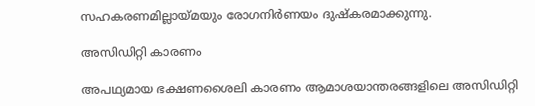സഹകരണമില്ലായ്മയും രോഗനിർണയം ദുഷ്കരമാക്കുന്നു.

അസിഡിറ്റി കാരണം

അപഥ്യമായ ഭക്ഷണശൈലി കാരണം ആമാശയാന്തരങ്ങളിലെ അസിഡിറ്റി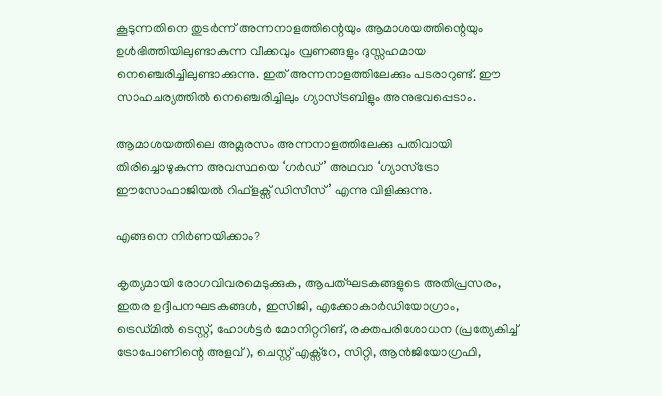കൂടുന്നതിനെ തുടർന്ന് അന്നനാളത്തിന്റെയും ആമാശയത്തിന്റെയും ഉൾഭിത്തിയിലുണ്ടാകുന്ന വീക്കവും വ്രണങ്ങളും ദുസ്സഹമായ നെഞ്ചെരിച്ചിലുണ്ടാക്കുന്നു. ഇത് അന്നനാളത്തിലേക്കും പടരാറുണ്ട്. ഈ സാഹചര്യത്തിൽ നെഞ്ചെരിച്ചിലും ഗ്യാസ്ട്രബിളും അനുഭവപ്പെടാം.

ആമാശയത്തിലെ അമ്ലരസം അന്നനാളത്തിലേക്കു പതിവായി തിരിച്ചൊഴുകുന്ന അവസ്ഥയെ ‘ഗർഡ് ’ അഥവാ ‘ഗ്യാസ്ട്രോ ഈസോഫാജിയൽ റിഫ്‌ളക്സ് ഡിസീസ് ’ എന്നു വിളിക്കുന്നു.

എങ്ങനെ നിർണയിക്കാം?

കൃത്യമായി രോഗവിവരമെടുക്കുക, ആപത്ഘടകങ്ങളുടെ അതിപ്രസരം, ഇതര ഉദ്ദീപനഘടകങ്ങൾ, ഇസിജി, എക്കോകാർ‌ഡിയോഗ്രാം, ട്രെഡ്മിൽ ടെസ്റ്റ്, ഹോൾട്ടർ മോനിറ്ററിങ്, രക്തപരിശോധന (പ്രത്യേകിച്ച് ട്രോപോണിന്റെ അളവ്), ചെസ്റ്റ് എക്സ്റേ, സിറ്റി, ആന്‍ജിയോഗ്രഫി,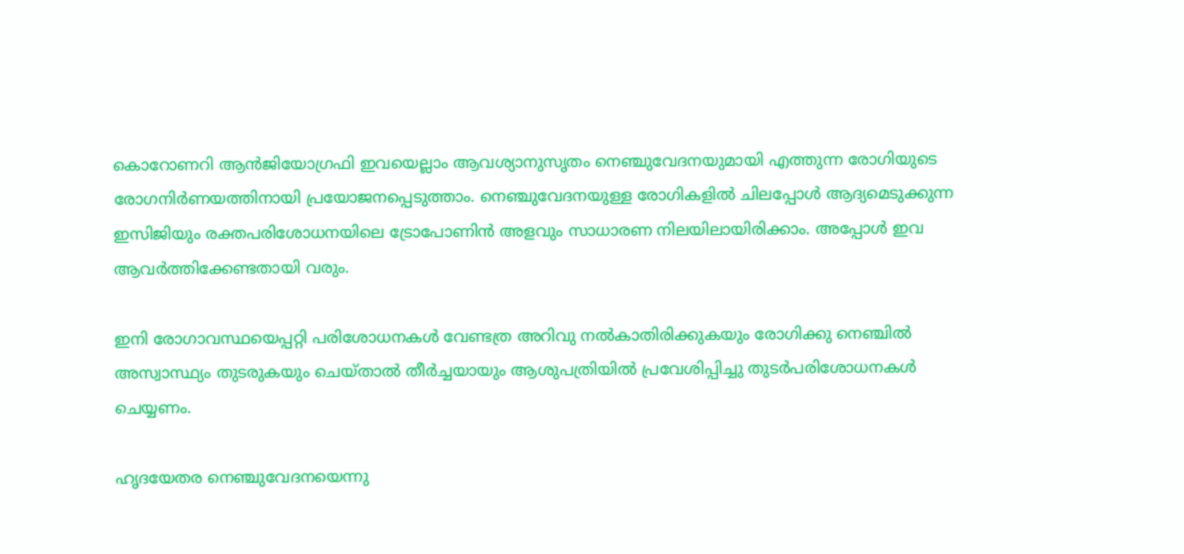കൊറോണറി ആൻജിയോഗ്രഫി ഇവയെല്ലാം ആവശ്യാനുസൃതം നെഞ്ചുവേദനയുമായി എത്തുന്ന രോഗിയുടെ രോഗനിർണയത്തിനായി പ്രയോജനപ്പെടുത്താം. നെഞ്ചുവേദനയുള്ള രോഗികളിൽ ചിലപ്പോൾ ആദ്യമെടുക്കുന്ന ഇസിജിയും രക്തപരിശോധനയിലെ ട്രോപോണിൻ അളവും സാധാരണ നിലയിലായിരിക്കാം. അപ്പോൾ ഇവ ആവർത്തിക്കേണ്ടതായി വരും.

ഇനി രോഗാവസ്ഥയെപ്പറ്റി പരിശോധനകൾ വേണ്ടത്ര അറിവു നൽകാതിരിക്കുകയും രോഗിക്കു നെഞ്ചിൽ അസ്വാസ്ഥ്യം തുടരുകയും ചെയ്താൽ തീർച്ചയായും ആശുപത്രിയിൽ പ്രവേശിപ്പിച്ചു തുടർപരിശോധനകൾ ചെയ്യണം.

ഹൃദയേതര നെഞ്ചുവേദനയെന്നു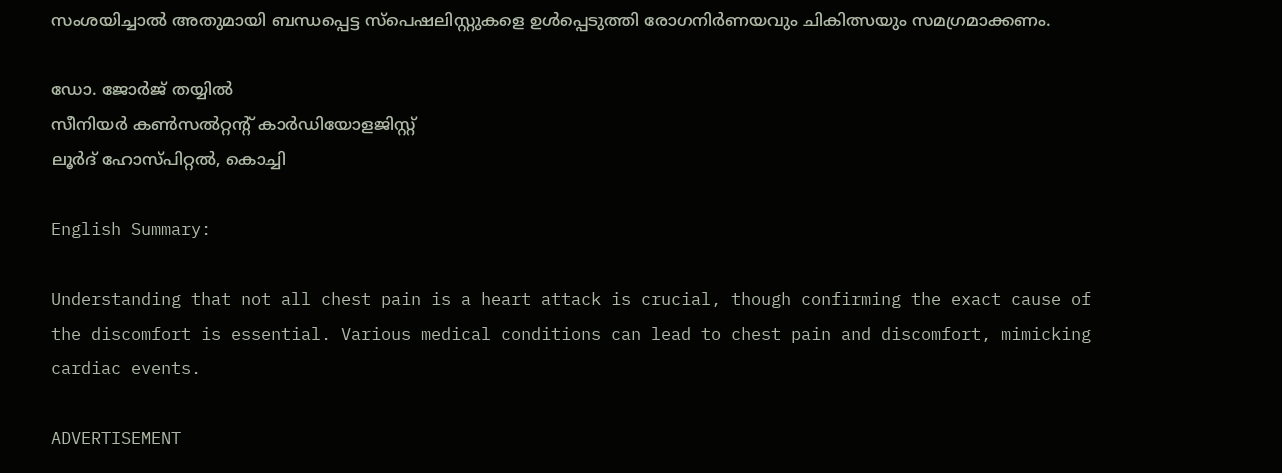സംശയിച്ചാൽ അതുമായി ബന്ധപ്പെട്ട സ്പെഷലിസ്റ്റുകളെ ഉൾപ്പെടുത്തി രോഗനിർണയവും ചികിത്സയും സമഗ്രമാക്കണം.

ഡോ. ജോർജ് തയ്യിൽ
സീനിയർ കൺസൽറ്റന്റ് കാർഡിയോളജിസ്റ്റ്
ലൂർദ് ഹോസ്പിറ്റൽ, കൊച്ചി

English Summary:

Understanding that not all chest pain is a heart attack is crucial, though confirming the exact cause of the discomfort is essential. Various medical conditions can lead to chest pain and discomfort, mimicking cardiac events.

ADVERTISEMENT